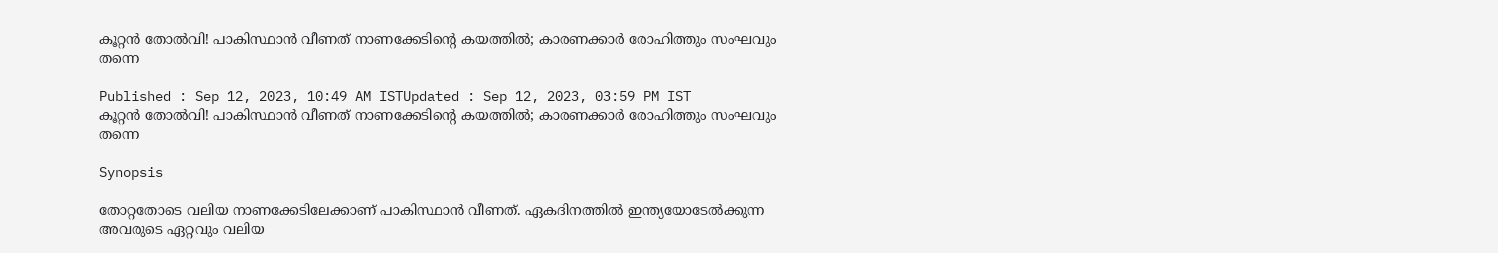കൂറ്റന്‍ തോല്‍വി! പാകിസ്ഥാന്‍ വീണത് നാണക്കേടിന്റെ കയത്തില്‍; കാരണക്കാര്‍ രോഹിത്തും സംഘവും തന്നെ

Published : Sep 12, 2023, 10:49 AM ISTUpdated : Sep 12, 2023, 03:59 PM IST
കൂറ്റന്‍ തോല്‍വി! പാകിസ്ഥാന്‍ വീണത് നാണക്കേടിന്റെ കയത്തില്‍; കാരണക്കാര്‍ രോഹിത്തും സംഘവും തന്നെ

Synopsis

തോറ്റതോടെ വലിയ നാണക്കേടിലേക്കാണ് പാകിസ്ഥാന്‍ വീണത്. ഏകദിനത്തില്‍ ഇന്ത്യയോടേല്‍ക്കുന്ന അവരുടെ ഏറ്റവും വലിയ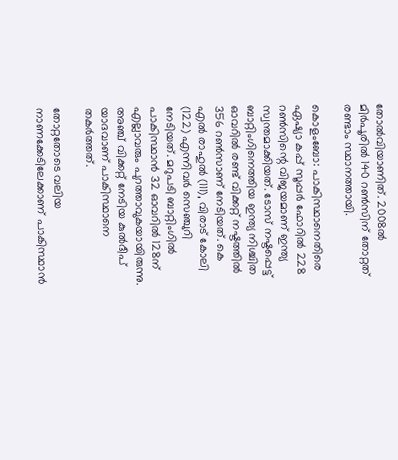തോല്‍വിയാണിത്. 2008ല്‍ മിര്‍പൂരില്‍ 140 റണ്‍സിന് തോറ്റത് രണ്ടാം സ്ഥാനത്തായി.

കൊളംബോ: പാകിസ്ഥാനെതിരെ ഏഷ്യാ കപ്പ് സൂപ്പര്‍ ഫോറില്‍ 228 റണ്‍സിന്റെ വിജയമാണ് ഇന്ത്യ സ്വന്തമാക്കിയത്. ടോസ് നഷ്ടപ്പെട്ട് ബാറ്റിംഗിനെത്തിയ ഇന്ത്യ നിശ്ചിത ഓവറില്‍ രണ്ട് വിക്കറ്റ് നഷ്ടത്തില്‍ 356 റണ്‍സാണ് നേടിയത്. കെ എല്‍ രാഹുല്‍ (111), വിരാട് കോലി (122) എന്നിവര്‍ സെഞ്ചുറി നേടിയത്. മറുപടി ബാറ്റിംഗില്‍ പാകിസ്ഥാന്‍ 32 ഓവറില്‍ 128ന് എല്ലാവരും പുറത്താവുകയായിരുന്നു. അഞ്ച് വിക്കറ്റ് നേടിയ കുല്‍ദീപ് യാദവാണ് പാകിസ്ഥാനെ തകര്‍ത്തത്.

തോറ്റതോടെ വലിയ നാണക്കേടിലേക്കാണ് പാകിസ്ഥാന്‍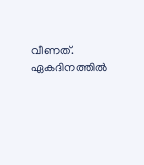വീണത്. ഏകദിനത്തില്‍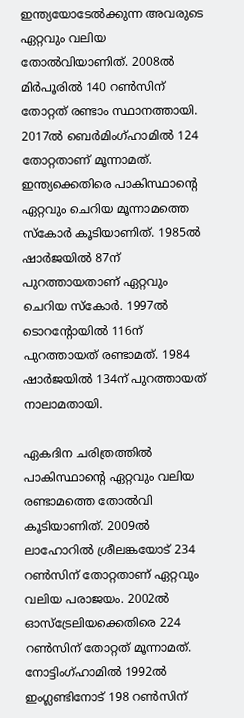ഇന്ത്യയോടേല്‍ക്കുന്ന അവരുടെ ഏറ്റവും വലിയ തോല്‍വിയാണിത്. 2008ല്‍ മിര്‍പൂരില്‍ 140 റണ്‍സിന് തോറ്റത് രണ്ടാം സ്ഥാനത്തായി. 2017ല്‍ ബെര്‍മിംഗ്ഹാമില്‍ 124 തോറ്റതാണ് മൂന്നാമത്. ഇന്ത്യക്കെതിരെ പാകിസ്ഥാന്റെ ഏറ്റവും ചെറിയ മൂന്നാമത്തെ സ്‌കോര്‍ കൂടിയാണിത്. 1985ല്‍ ഷാര്‍ജയില്‍ 87ന് പുറത്തായതാണ് ഏറ്റവും ചെറിയ സ്‌കോര്‍. 1997ല്‍ ടൊറന്റോയില്‍ 116ന് പുറത്തായത് രണ്ടാമത്. 1984 ഷാര്‍ജയില്‍ 134ന് പുറത്തായത് നാലാമതായി.

ഏകദിന ചരിത്രത്തില്‍ പാകിസ്ഥാന്റെ ഏറ്റവും വലിയ രണ്ടാമത്തെ തോല്‍വി കൂടിയാണിത്. 2009ല്‍ ലാഹോറില്‍ ശ്രീലങ്കയോട് 234 റണ്‍സിന് തോറ്റതാണ് ഏറ്റവും വലിയ പരാജയം. 2002ല്‍ ഓസ്‌ട്രേലിയക്കെതിരെ 224 റണ്‍സിന് തോറ്റത് മൂന്നാമത്. നോട്ടിംഗ്ഹാമില്‍ 1992ല്‍ ഇംഗ്ലണ്ടിനോട് 198 റണ്‍സിന്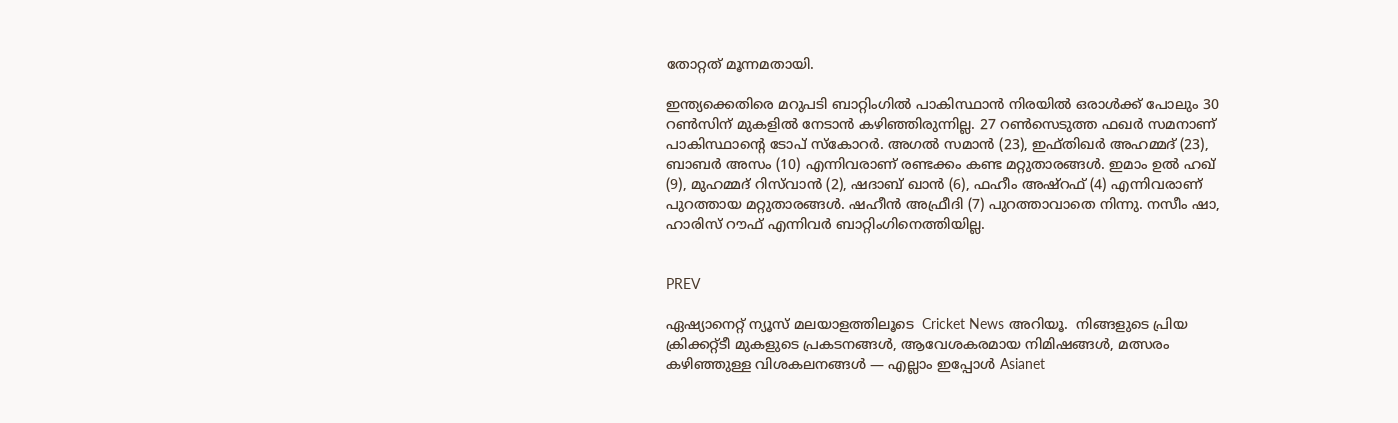തോറ്റത് മൂന്നമതായി.

ഇന്ത്യക്കെതിരെ മറുപടി ബാറ്റിംഗില്‍ പാകിസ്ഥാന്‍ നിരയില്‍ ഒരാള്‍ക്ക് പോലും 30 റണ്‍സിന് മുകളില്‍ നേടാന്‍ കഴിഞ്ഞിരുന്നില്ല. 27 റണ്‍സെടുത്ത ഫഖര്‍ സമനാണ് പാകിസ്ഥാന്റെ ടോപ് സ്‌കോറര്‍. അഗല്‍ സമാന്‍ (23), ഇഫ്തിഖര്‍ അഹമ്മദ് (23), ബാബര്‍ അസം (10) എന്നിവരാണ് രണ്ടക്കം കണ്ട മറ്റുതാരങ്ങള്‍. ഇമാം ഉല്‍ ഹഖ് (9), മുഹമ്മദ് റിസ്‌വാന്‍ (2), ഷദാബ് ഖാന്‍ (6), ഫഹീം അഷ്‌റഫ് (4) എന്നിവരാണ് പുറത്തായ മറ്റുതാരങ്ങള്‍. ഷഹീന്‍ അഫ്രീദി (7) പുറത്താവാതെ നിന്നു. നസീം ഷാ, ഹാരിസ് റൗഫ് എന്നിവര്‍ ബാറ്റിംഗിനെത്തിയില്ല.


PREV

ഏഷ്യാനെറ്റ് ന്യൂസ് മലയാളത്തിലൂടെ  Cricket News അറിയൂ.  നിങ്ങളുടെ പ്രിയ ക്രിക്കറ്റ്ടീ മുകളുടെ പ്രകടനങ്ങൾ, ആവേശകരമായ നിമിഷങ്ങൾ, മത്സരം കഴിഞ്ഞുള്ള വിശകലനങ്ങൾ — എല്ലാം ഇപ്പോൾ Asianet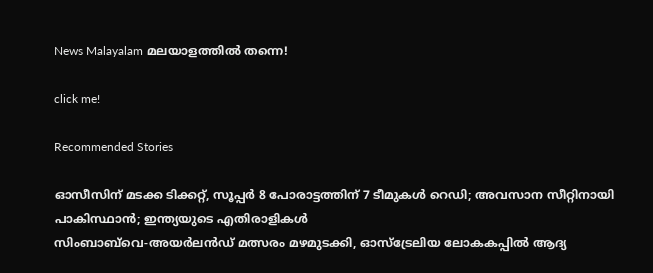News Malayalam മലയാളത്തിൽ തന്നെ!

click me!

Recommended Stories

ഓസീസിന് മടക്ക ടിക്കറ്റ്, സൂപ്പർ 8 പോരാട്ടത്തിന് 7 ടീമുകൾ റെഡി; അവസാന സീറ്റിനായി പാകിസ്ഥാൻ; ഇന്ത്യയുടെ എതിരാളികള്‍
സിംബാബ്‌വെ-അയര്‍ലന്‍ഡ് മത്സരം മഴമുടക്കി, ഓസ്ട്രേലിയ ലോകകപ്പില്‍ ആദ്യ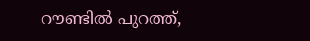റൗണ്ടില്‍ പുറത്ത്,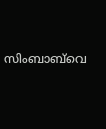സിംബാബ്‌വെ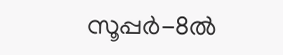സൂപ്പര്‍-8ൽ